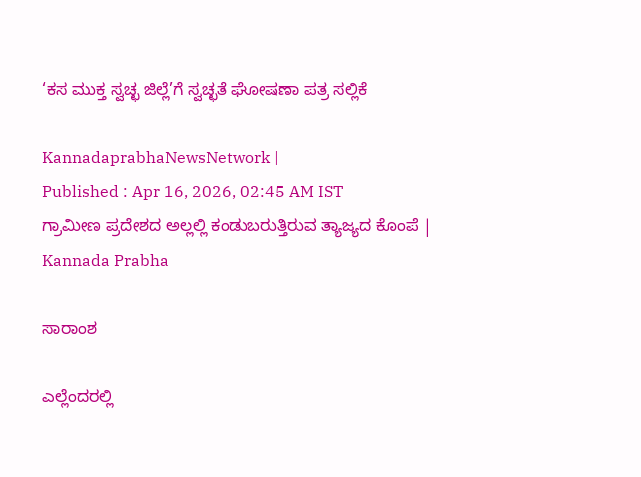‘ಕಸ ಮುಕ್ತ ಸ್ವಚ್ಛ ಜಿಲ್ಲೆ’ಗೆ ಸ್ವಚ್ಛತೆ ಘೋಷಣಾ ಪತ್ರ ಸಲ್ಲಿಕೆ

KannadaprabhaNewsNetwork |
Published : Apr 16, 2026, 02:45 AM IST
ಗ್ರಾಮೀಣ ಪ್ರದೇಶದ ಅಲ್ಲಲ್ಲಿ ಕಂಡುಬರುತ್ತಿರುವ ತ್ಯಾಜ್ಯದ ಕೊಂಪೆ | Kannada Prabha

ಸಾರಾಂಶ

ಎಲ್ಲೆಂದರಲ್ಲಿ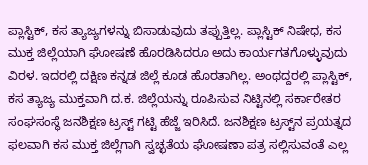ಪ್ಲಾಸ್ಟಿಕ್‌, ಕಸ ತ್ಯಾಜ್ಯಗಳನ್ನು ಬಿಸಾಡುವುದು ತಪ್ಪುತ್ತಿಲ್ಲ. ಪ್ಲಾಸ್ಟಿಕ್‌ ನಿಷೇಧ, ಕಸ ಮುಕ್ತ ಜಿಲ್ಲೆಯಾಗಿ ಘೋಷಣೆ ಹೊರಡಿಸಿದರೂ ಅದು ಕಾರ್ಯಗತಗೊಳ್ಳುವುದು ವಿರಳ. ಇದರಲ್ಲಿ ದಕ್ಷಿಣ ಕನ್ನಡ ಜಿಲ್ಲೆ ಕೂಡ ಹೊರತಾಗಿಲ್ಲ. ಅಂಥದ್ದರಲ್ಲಿ ಪ್ಲಾಸ್ಟಿಕ್‌, ಕಸ ತ್ಯಾಜ್ಯ ಮುಕ್ತವಾಗಿ ದ.ಕ. ಜಿಲ್ಲೆಯನ್ನು ರೂಪಿಸುವ ನಿಟ್ಟಿನಲ್ಲಿ ಸರ್ಕಾರೇತರ ಸಂಘಸಂಸ್ಥೆ ಜನಶಿಕ್ಷಣ ಟ್ರಸ್ಟ್‌ ಗಟ್ಟಿ ಹೆಜ್ಜೆ ಇರಿಸಿದೆ. ಜನಶಿಕ್ಷಣ ಟ್ರಸ್ಟ್‌ನ ಪ್ರಯತ್ನದ ಫಲವಾಗಿ ಕಸ ಮುಕ್ತ ಜಿಲ್ಲೆಗಾಗಿ ಸ್ವಚ್ಛತೆಯ ಘೋಷಣಾ ಪತ್ರ ಸಲ್ಲಿಸುವಂತೆ ಎಲ್ಲ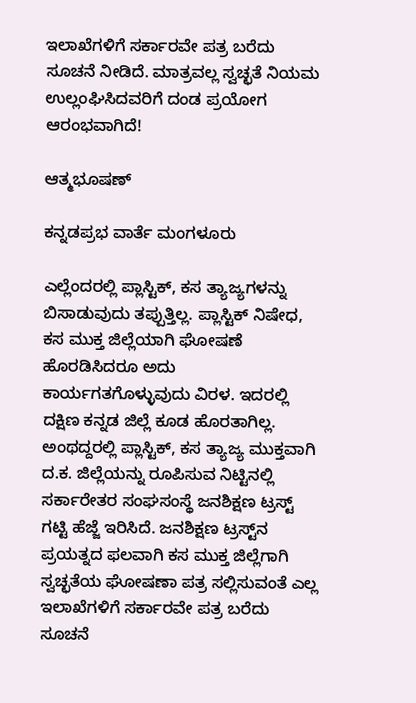ಇಲಾಖೆಗಳಿಗೆ ಸರ್ಕಾರವೇ ಪತ್ರ ಬರೆದು ಸೂಚನೆ ನೀಡಿದೆ. ಮಾತ್ರವಲ್ಲ ಸ್ವಚ್ಛತೆ ನಿಯಮ ಉಲ್ಲಂಘಿಸಿದವರಿಗೆ ದಂಡ ಪ್ರಯೋಗ ಆರಂಭವಾಗಿದೆ!

ಆತ್ಮಭೂಷಣ್‌

ಕನ್ನಡಪ್ರಭ ವಾರ್ತೆ ಮಂಗಳೂರು

ಎಲ್ಲೆಂದರಲ್ಲಿ ಪ್ಲಾಸ್ಟಿಕ್‌, ಕಸ ತ್ಯಾಜ್ಯಗಳನ್ನು ಬಿಸಾಡುವುದು ತಪ್ಪುತ್ತಿಲ್ಲ. ಪ್ಲಾಸ್ಟಿಕ್‌ ನಿಷೇಧ, ಕಸ ಮುಕ್ತ ಜಿಲ್ಲೆಯಾಗಿ ಘೋಷಣೆ ಹೊರಡಿಸಿದರೂ ಅದು ಕಾರ್ಯಗತಗೊಳ್ಳುವುದು ವಿರಳ. ಇದರಲ್ಲಿ ದಕ್ಷಿಣ ಕನ್ನಡ ಜಿಲ್ಲೆ ಕೂಡ ಹೊರತಾಗಿಲ್ಲ. ಅಂಥದ್ದರಲ್ಲಿ ಪ್ಲಾಸ್ಟಿಕ್‌, ಕಸ ತ್ಯಾಜ್ಯ ಮುಕ್ತವಾಗಿ ದ.ಕ. ಜಿಲ್ಲೆಯನ್ನು ರೂಪಿಸುವ ನಿಟ್ಟಿನಲ್ಲಿ ಸರ್ಕಾರೇತರ ಸಂಘಸಂಸ್ಥೆ ಜನಶಿಕ್ಷಣ ಟ್ರಸ್ಟ್‌ ಗಟ್ಟಿ ಹೆಜ್ಜೆ ಇರಿಸಿದೆ. ಜನಶಿಕ್ಷಣ ಟ್ರಸ್ಟ್‌ನ ಪ್ರಯತ್ನದ ಫಲವಾಗಿ ಕಸ ಮುಕ್ತ ಜಿಲ್ಲೆಗಾಗಿ ಸ್ವಚ್ಛತೆಯ ಘೋಷಣಾ ಪತ್ರ ಸಲ್ಲಿಸುವಂತೆ ಎಲ್ಲ ಇಲಾಖೆಗಳಿಗೆ ಸರ್ಕಾರವೇ ಪತ್ರ ಬರೆದು ಸೂಚನೆ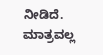ನೀಡಿದೆ. ಮಾತ್ರವಲ್ಲ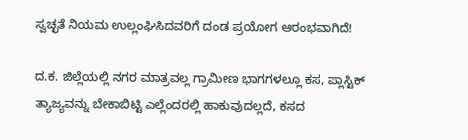ಸ್ವಚ್ಛತೆ ನಿಯಮ ಉಲ್ಲಂಘಿಸಿದವರಿಗೆ ದಂಡ ಪ್ರಯೋಗ ಆರಂಭವಾಗಿದೆ!

ದ.ಕ. ಜಿಲ್ಲೆಯಲ್ಲಿ ನಗರ ಮಾತ್ರವಲ್ಲ ಗ್ರಾಮೀಣ ಭಾಗಗಳಲ್ಲೂ ಕಸ, ಪ್ಲಾಸ್ಟಿಕ್‌ ತ್ಯಾಜ್ಯವನ್ನು ಬೇಕಾಬಿಟ್ಟಿ ಎಲ್ಲೆಂದರಲ್ಲಿ ಹಾಕುವುದಲ್ಲದೆ, ಕಸದ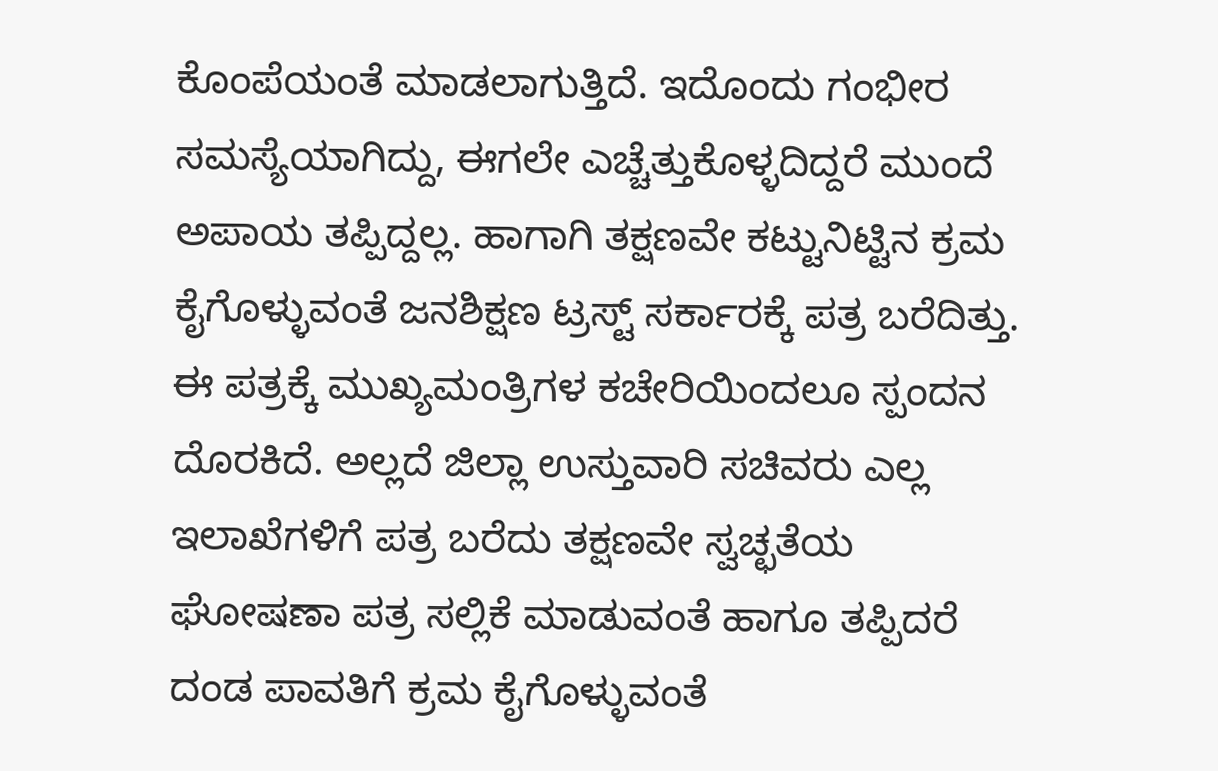ಕೊಂಪೆಯಂತೆ ಮಾಡಲಾಗುತ್ತಿದೆ. ಇದೊಂದು ಗಂಭೀರ ಸಮಸ್ಯೆಯಾಗಿದ್ದು, ಈಗಲೇ ಎಚ್ಚೆತ್ತುಕೊಳ್ಳದಿದ್ದರೆ ಮುಂದೆ ಅಪಾಯ ತಪ್ಪಿದ್ದಲ್ಲ. ಹಾಗಾಗಿ ತಕ್ಷಣವೇ ಕಟ್ಟುನಿಟ್ಟಿನ ಕ್ರಮ ಕೈಗೊಳ್ಳುವಂತೆ ಜನಶಿಕ್ಷಣ ಟ್ರಸ್ಟ್‌ ಸರ್ಕಾರಕ್ಕೆ ಪತ್ರ ಬರೆದಿತ್ತು. ಈ ಪತ್ರಕ್ಕೆ ಮುಖ್ಯಮಂತ್ರಿಗಳ ಕಚೇರಿಯಿಂದಲೂ ಸ್ಪಂದನ ದೊರಕಿದೆ. ಅಲ್ಲದೆ ಜಿಲ್ಲಾ ಉಸ್ತುವಾರಿ ಸಚಿವರು ಎಲ್ಲ ಇಲಾಖೆಗಳಿಗೆ ಪತ್ರ ಬರೆದು ತಕ್ಷಣವೇ ಸ್ವಚ್ಛತೆಯ ಘೋಷಣಾ ಪತ್ರ ಸಲ್ಲಿಕೆ ಮಾಡುವಂತೆ ಹಾಗೂ ತಪ್ಪಿದರೆ ದಂಡ ಪಾವತಿಗೆ ಕ್ರಮ ಕೈಗೊಳ್ಳುವಂತೆ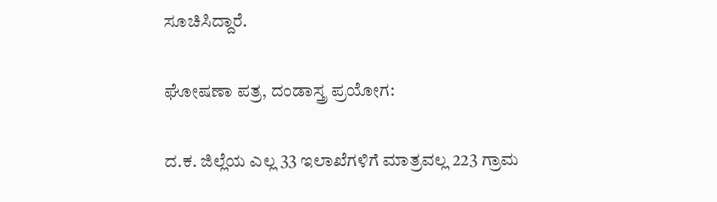ಸೂಚಿಸಿದ್ದಾರೆ.

ಘೋಷಣಾ ಪತ್ರ, ದಂಡಾಸ್ತ್ರ ಪ್ರಯೋಗ:

ದ.ಕ. ಜಿಲ್ಲೆಯ ಎಲ್ಲ 33 ಇಲಾಖೆಗಳಿಗೆ ಮಾತ್ರವಲ್ಲ 223 ಗ್ರಾಮ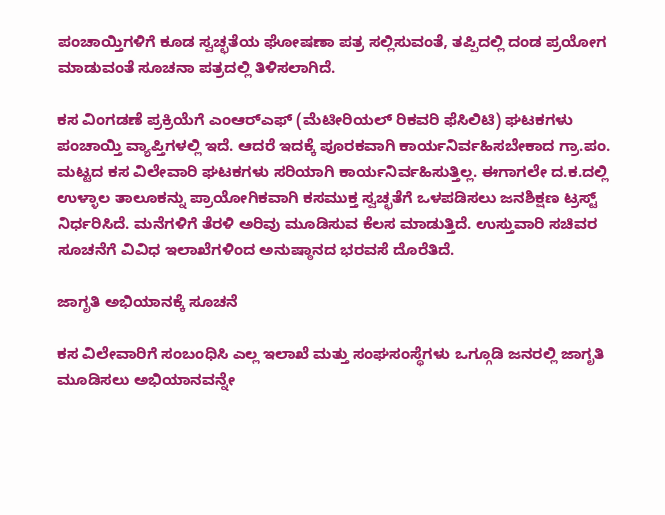ಪಂಚಾಯ್ತಿಗಳಿಗೆ ಕೂಡ ಸ್ವಚ್ಛತೆಯ ಘೋಷಣಾ ಪತ್ರ ಸಲ್ಲಿಸುವಂತೆ, ತಪ್ಪಿದಲ್ಲಿ ದಂಡ ಪ್ರಯೋಗ ಮಾಡುವಂತೆ ಸೂಚನಾ ಪತ್ರದಲ್ಲಿ ತಿಳಿಸಲಾಗಿದೆ.

ಕಸ ವಿಂಗಡಣೆ ಪ್ರಕ್ರಿಯೆಗೆ ಎಂಆರ್‌ಎಫ್‌ (ಮೆಟೀರಿಯಲ್‌ ರಿಕವರಿ ಫೆಸಿಲಿಟಿ) ಘಟಕಗಳು ಪಂಚಾಯ್ತಿ ವ್ಯಾಪ್ತಿಗಳಲ್ಲಿ ಇದೆ. ಆದರೆ ಇದಕ್ಕೆ ಪೂರಕವಾಗಿ ಕಾರ್ಯನಿರ್ವಹಿಸಬೇಕಾದ ಗ್ರಾ.ಪಂ. ಮಟ್ಟದ ಕಸ ವಿಲೇವಾರಿ ಘಟಕಗಳು ಸರಿಯಾಗಿ ಕಾರ್ಯನಿರ್ವಹಿಸುತ್ತಿಲ್ಲ. ಈಗಾಗಲೇ ದ.ಕ.ದಲ್ಲಿ ಉಳ್ಳಾಲ ತಾಲೂಕನ್ನು ಪ್ರಾಯೋಗಿಕವಾಗಿ ಕಸಮುಕ್ತ ಸ್ವಚ್ಛತೆಗೆ ಒಳಪಡಿಸಲು ಜನಶಿಕ್ಷಣ ಟ್ರಸ್ಟ್‌ ನಿರ್ಧರಿಸಿದೆ. ಮನೆಗಳಿಗೆ ತೆರಳಿ ಅರಿವು ಮೂಡಿಸುವ ಕೆಲಸ ಮಾಡುತ್ತಿದೆ. ಉಸ್ತುವಾರಿ ಸಚಿವರ ಸೂಚನೆಗೆ ವಿವಿಧ ಇಲಾಖೆಗಳಿಂದ ಅನುಷ್ಠಾನದ ಭರವಸೆ ದೊರೆತಿದೆ.

ಜಾಗೃತಿ ಅಭಿಯಾನಕ್ಕೆ ಸೂಚನೆ

ಕಸ ವಿಲೇವಾರಿಗೆ ಸಂಬಂಧಿಸಿ ಎಲ್ಲ ಇಲಾಖೆ ಮತ್ತು ಸಂಘಸಂಸ್ಥೆಗಳು ಒಗ್ಗೂಡಿ ಜನರಲ್ಲಿ ಜಾಗೃತಿ ಮೂಡಿಸಲು ಅಭಿಯಾನವನ್ನೇ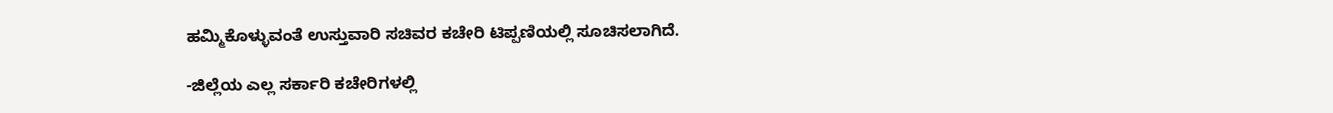ಹಮ್ಮಿಕೊಳ್ಳುವಂತೆ ಉಸ್ತುವಾರಿ ಸಚಿವರ ಕಚೇರಿ ಟಿಪ್ಪಣಿಯಲ್ಲಿ ಸೂಚಿಸಲಾಗಿದೆ.

-ಜಿಲ್ಲೆಯ ಎಲ್ಲ ಸರ್ಕಾರಿ ಕಚೇರಿಗಳಲ್ಲಿ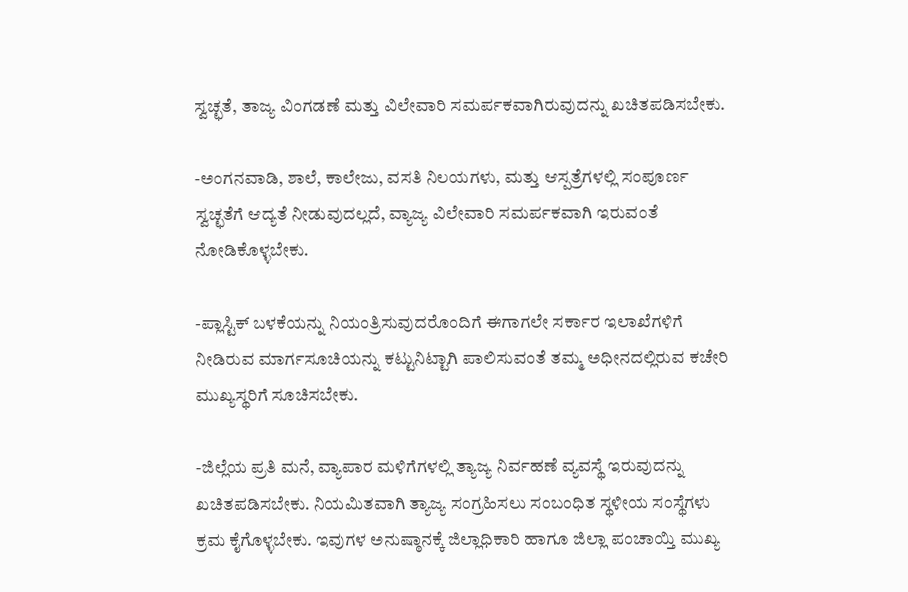ಸ್ವಚ್ಛತೆ, ತಾಜ್ಯ ವಿಂಗಡಣೆ ಮತ್ತು ವಿಲೇವಾರಿ ಸಮರ್ಪಕವಾಗಿರುವುದನ್ನು ಖಚಿತಪಡಿಸಬೇಕು.

-ಅಂಗನವಾಡಿ, ಶಾಲೆ, ಕಾಲೇಜು, ವಸತಿ ನಿಲಯಗಳು, ಮತ್ತು ಆಸ್ಪತ್ರೆಗಳಲ್ಲಿ ಸಂಪೂರ್ಣ ಸ್ವಚ್ಛತೆಗೆ ಆದ್ಯತೆ ನೀಡುವುದಲ್ಲದೆ, ವ್ಯಾಜ್ಯ ವಿಲೇವಾರಿ ಸಮರ್ಪಕವಾಗಿ ಇರುವಂತೆ ನೋಡಿಕೊಳ್ಳಬೇಕು.

-ಪ್ಲಾಸ್ಟಿಕ್‌ ಬಳಕೆಯನ್ನು ನಿಯಂತ್ರಿಸುವುದರೊಂದಿಗೆ ಈಗಾಗಲೇ ಸರ್ಕಾರ ಇಲಾಖೆಗಳಿಗೆ ನೀಡಿರುವ ಮಾರ್ಗಸೂಚಿಯನ್ನು ಕಟ್ಟುನಿಟ್ಟಾಗಿ ಪಾಲಿಸುವಂತೆ ತಮ್ಮ ಅಧೀನದಲ್ಲಿರುವ ಕಚೇರಿ ಮುಖ್ಯಸ್ಥರಿಗೆ ಸೂಚಿಸಬೇಕು.

-ಜಿಲ್ಲೆಯ ಪ್ರತಿ ಮನೆ, ವ್ಯಾಪಾರ ಮಳಿಗೆಗಳಲ್ಲಿ ತ್ಯಾಜ್ಯ ನಿರ್ವಹಣೆ ವ್ಯವಸ್ಥೆ ಇರುವುದನ್ನು ಖಚಿತಪಡಿಸಬೇಕು. ನಿಯಮಿತವಾಗಿ ತ್ಯಾಜ್ಯ ಸಂಗ್ರಹಿಸಲು ಸಂಬಂಧಿತ ಸ್ಥಳೀಯ ಸಂಸ್ಥೆಗಳು ಕ್ರಮ ಕೈಗೊಳ್ಳಬೇಕು. ಇವುಗಳ ಅನುಷ್ಠಾನಕ್ಕೆ ಜಿಲ್ಲಾಧಿಕಾರಿ ಹಾಗೂ ಜಿಲ್ಲಾ ಪಂಚಾಯ್ತಿ ಮುಖ್ಯ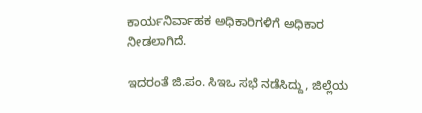ಕಾರ್ಯನಿರ್ವಾಹಕ ಅಧಿಕಾರಿಗಳಿಗೆ ಅಧಿಕಾರ ನೀಡಲಾಗಿದೆ.

ಇದರಂತೆ ಜಿ.ಪಂ. ಸಿಇಒ ಸಭೆ ನಡೆಸಿದ್ದು, ಜಿಲ್ಲೆಯ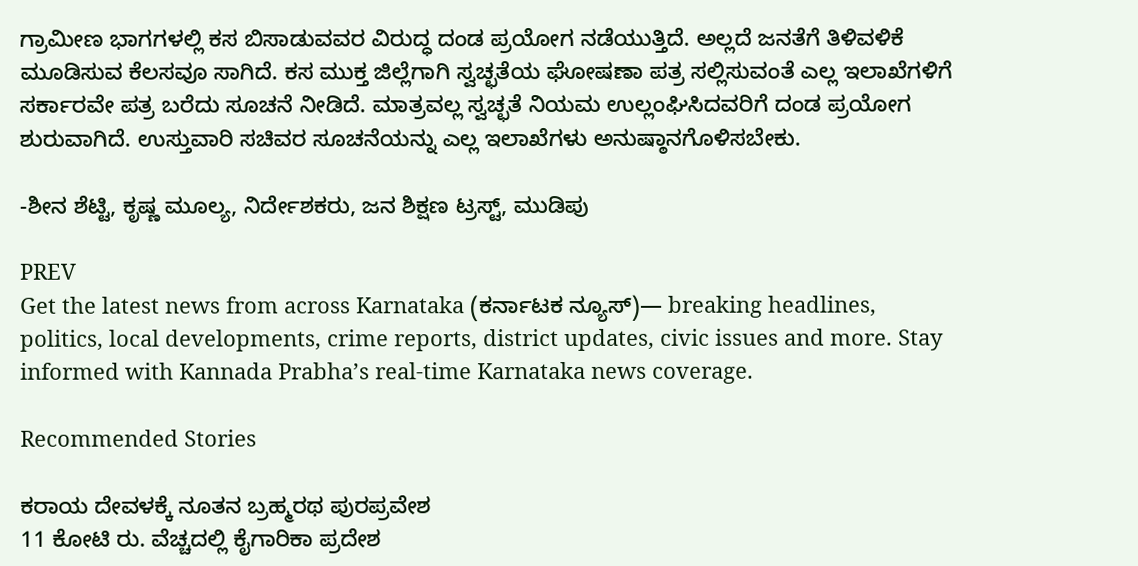ಗ್ರಾಮೀಣ ಭಾಗಗಳಲ್ಲಿ ಕಸ ಬಿಸಾಡುವವರ ವಿರುದ್ಧ ದಂಡ ಪ್ರಯೋಗ ನಡೆಯುತ್ತಿದೆ. ಅಲ್ಲದೆ ಜನತೆಗೆ ತಿಳಿವಳಿಕೆ ಮೂಡಿಸುವ ಕೆಲಸವೂ ಸಾಗಿದೆ. ಕಸ ಮುಕ್ತ ಜಿಲ್ಲೆಗಾಗಿ ಸ್ವಚ್ಛತೆಯ ಘೋಷಣಾ ಪತ್ರ ಸಲ್ಲಿಸುವಂತೆ ಎಲ್ಲ ಇಲಾಖೆಗಳಿಗೆ ಸರ್ಕಾರವೇ ಪತ್ರ ಬರೆದು ಸೂಚನೆ ನೀಡಿದೆ. ಮಾತ್ರವಲ್ಲ ಸ್ವಚ್ಛತೆ ನಿಯಮ ಉಲ್ಲಂಘಿಸಿದವರಿಗೆ ದಂಡ ಪ್ರಯೋಗ ಶುರುವಾಗಿದೆ. ಉಸ್ತುವಾರಿ ಸಚಿವರ ಸೂಚನೆಯನ್ನು ಎಲ್ಲ ಇಲಾಖೆಗಳು ಅನುಷ್ಠಾನಗೊಳಿಸಬೇಕು.

-ಶೀನ ಶೆಟ್ಟಿ, ಕೃಷ್ಣ ಮೂಲ್ಯ, ನಿರ್ದೇಶಕರು, ಜನ ಶಿಕ್ಷಣ ಟ್ರಸ್ಟ್‌, ಮುಡಿಪು

PREV
Get the latest news from across Karnataka (ಕರ್ನಾಟಕ ನ್ಯೂಸ್)— breaking headlines, politics, local developments, crime reports, district updates, civic issues and more. Stay informed with Kannada Prabha’s real‑time Karnataka news coverage.

Recommended Stories

ಕರಾಯ ದೇವಳಕ್ಕೆ ನೂತನ ಬ್ರಹ್ಮರಥ ಪುರಪ್ರವೇಶ
11 ಕೋಟಿ ರು. ವೆಚ್ಚದಲ್ಲಿ ಕೈಗಾರಿಕಾ ಪ್ರದೇಶ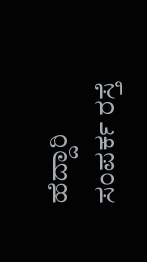ಹೆದ್ದಾರಿ ಸಂಪರ್ಕ ರಸ್ತೆ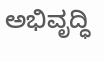ಅಭಿವೃದ್ಧಿ